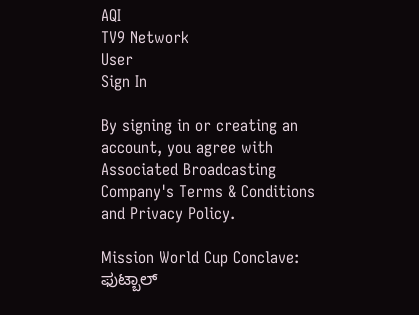AQI
TV9 Network
User
Sign In

By signing in or creating an account, you agree with Associated Broadcasting Company's Terms & Conditions and Privacy Policy.

Mission World Cup Conclave: ಫುಟ್ಬಾಲ್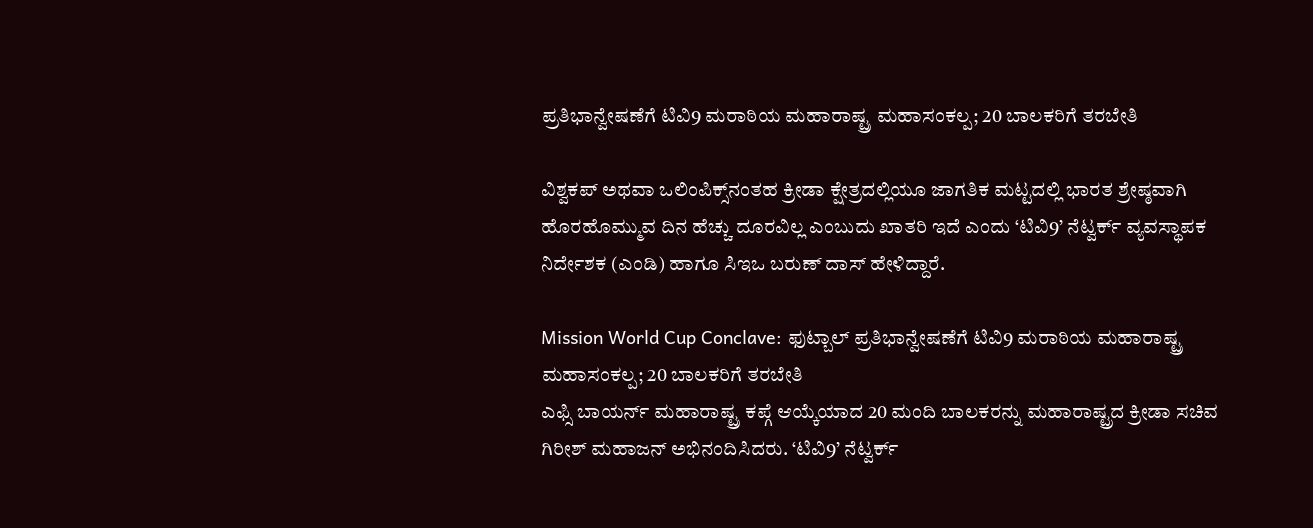ಪ್ರತಿಭಾನ್ವೇಷಣೆಗೆ ಟಿವಿ9 ಮರಾಠಿಯ ಮಹಾರಾಷ್ಟ್ರ ಮಹಾಸಂಕಲ್ಪ; 20 ಬಾಲಕರಿಗೆ ತರಬೇತಿ

ವಿಶ್ವಕಪ್ ಅಥವಾ ಒಲಿಂಪಿಕ್ಸ್‌ನಂತಹ ಕ್ರೀಡಾ ಕ್ಷೇತ್ರದಲ್ಲಿಯೂ ಜಾಗತಿಕ ಮಟ್ಟದಲ್ಲಿ ಭಾರತ ಶ್ರೇಷ್ಠವಾಗಿ ಹೊರಹೊಮ್ಮುವ ದಿನ ಹೆಚ್ಚು ದೂರವಿಲ್ಲ ಎಂಬುದು ಖಾತರಿ ಇದೆ ಎಂದು ‘ಟಿವಿ9’ ನೆಟ್ವರ್ಕ್ ವ್ಯವಸ್ಥಾಪಕ ನಿರ್ದೇಶಕ (ಎಂಡಿ) ಹಾಗೂ ಸಿಇಒ ಬರುಣ್ ದಾಸ್ ಹೇಳಿದ್ದಾರೆ.

Mission World Cup Conclave: ಫುಟ್ಬಾಲ್ ಪ್ರತಿಭಾನ್ವೇಷಣೆಗೆ ಟಿವಿ9 ಮರಾಠಿಯ ಮಹಾರಾಷ್ಟ್ರ ಮಹಾಸಂಕಲ್ಪ; 20 ಬಾಲಕರಿಗೆ ತರಬೇತಿ
ಎಫ್ಸಿ ಬಾಯರ್ನ್ ಮಹಾರಾಷ್ಟ್ರ ಕಪ್ಗೆ ಆಯ್ಕೆಯಾದ 20 ಮಂದಿ ಬಾಲಕರನ್ನು ಮಹಾರಾಷ್ಟ್ರದ ಕ್ರೀಡಾ ಸಚಿವ ಗಿರೀಶ್ ಮಹಾಜನ್ ಅಭಿನಂದಿಸಿದರು. ‘ಟಿವಿ9’ ನೆಟ್ವರ್ಕ್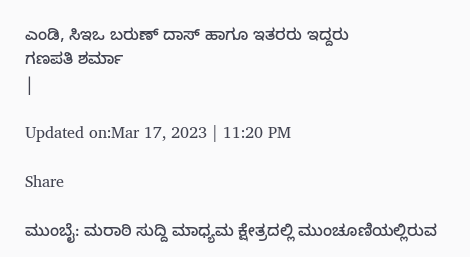ಎಂಡಿ, ಸಿಇಒ ಬರುಣ್ ದಾಸ್ ಹಾಗೂ ಇತರರು ಇದ್ದರು
ಗಣಪತಿ ಶರ್ಮಾ
|

Updated on:Mar 17, 2023 | 11:20 PM

Share

ಮುಂಬೈ: ಮರಾಠಿ ಸುದ್ದಿ ಮಾಧ್ಯಮ ಕ್ಷೇತ್ರದಲ್ಲಿ ಮುಂಚೂಣಿಯಲ್ಲಿರುವ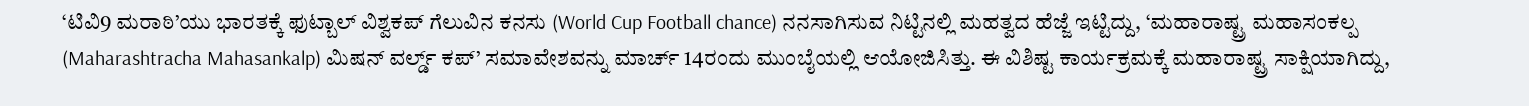‘ಟಿವಿ9 ಮರಾಠಿ’ಯು ಭಾರತಕ್ಕೆ ಫುಟ್ಬಾಲ್ ವಿಶ್ವಕಪ್ ಗೆಲುವಿನ ಕನಸು (World Cup Football chance) ನನಸಾಗಿಸುವ ನಿಟ್ಟಿನಲ್ಲಿ ಮಹತ್ವದ ಹೆಜ್ಜೆ ಇಟ್ಟಿದ್ದು, ‘ಮಹಾರಾಷ್ಟ್ರ ಮಹಾಸಂಕಲ್ಪ (Maharashtracha Mahasankalp) ಮಿಷನ್ ವರ್ಲ್ಡ್ ಕಪ್’ ಸಮಾವೇಶವನ್ನು ಮಾರ್ಚ್ 14ರಂದು ಮುಂಬೈಯಲ್ಲಿ ಆಯೋಜಿಸಿತ್ತು. ಈ ವಿಶಿಷ್ಟ ಕಾರ್ಯಕ್ರಮಕ್ಕೆ ಮಹಾರಾಷ್ಟ್ರ ಸಾಕ್ಷಿಯಾಗಿದ್ದು,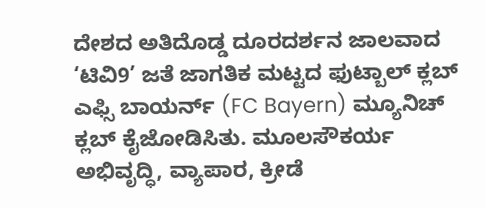ದೇಶದ ಅತಿದೊಡ್ಡ ದೂರದರ್ಶನ ಜಾಲವಾದ ‘ಟಿವಿ9’ ಜತೆ ಜಾಗತಿಕ ಮಟ್ಟದ ಫುಟ್ಬಾಲ್ ಕ್ಲಬ್ ಎಫ್ಸಿ ಬಾಯರ್ನ್ (FC Bayern) ಮ್ಯೂನಿಚ್ ಕ್ಲಬ್ ಕೈಜೋಡಿಸಿತು. ಮೂಲಸೌಕರ್ಯ ಅಭಿವೃದ್ಧಿ, ವ್ಯಾಪಾರ, ಕ್ರೀಡೆ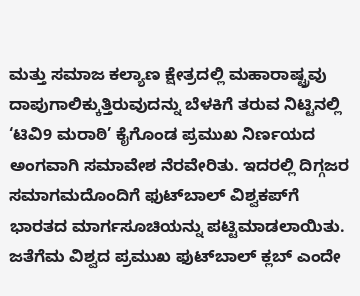ಮತ್ತು ಸಮಾಜ ಕಲ್ಯಾಣ ಕ್ಷೇತ್ರದಲ್ಲಿ ಮಹಾರಾಷ್ಟ್ರವು ದಾಪುಗಾಲಿಕ್ಕುತ್ತಿರುವುದನ್ನು ಬೆಳಕಿಗೆ ತರುವ ನಿಟ್ಟಿನಲ್ಲಿ ‘ಟಿವಿ9 ಮರಾಠಿ’ ಕೈಗೊಂಡ ಪ್ರಮುಖ ನಿರ್ಣಯದ ಅಂಗವಾಗಿ ಸಮಾವೇಶ ನೆರವೇರಿತು. ಇದರಲ್ಲಿ ದಿಗ್ಗಜರ ಸಮಾಗಮದೊಂದಿಗೆ ಫುಟ್‌ಬಾಲ್ ವಿಶ್ವಕಪ್‌ಗೆ ಭಾರತದ ಮಾರ್ಗಸೂಚಿಯನ್ನು ಪಟ್ಟಿಮಾಡಲಾಯಿತು. ಜತೆಗೆಮ ವಿಶ್ವದ ಪ್ರಮುಖ ಫುಟ್‌ಬಾಲ್ ಕ್ಲಬ್ ಎಂದೇ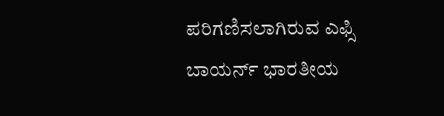ಪರಿಗಣಿಸಲಾಗಿರುವ ಎಫ್ಸಿ ಬಾಯರ್ನ್ ಭಾರತೀಯ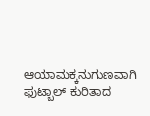ಆಯಾಮಕ್ಕನುಗುಣವಾಗಿ ಫುಟ್ಬಾಲ್ ಕುರಿತಾದ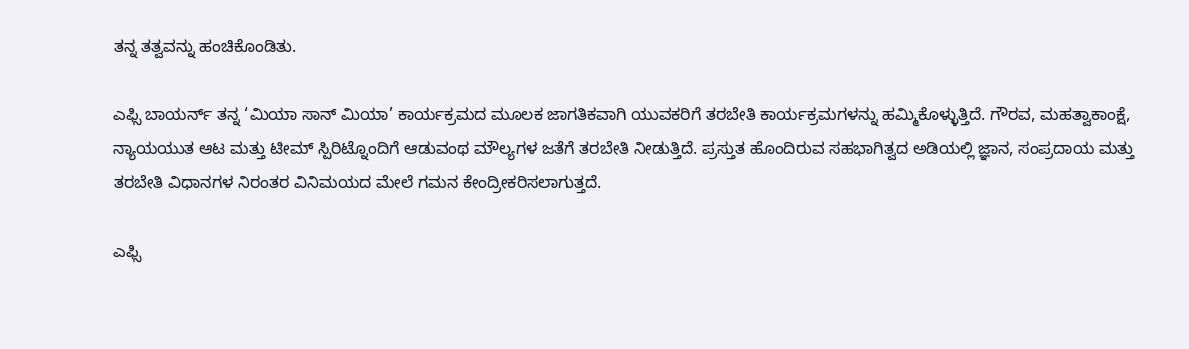ತನ್ನ ತತ್ವವನ್ನು ಹಂಚಿಕೊಂಡಿತು.

ಎಫ್ಸಿ ಬಾಯರ್ನ್ ತನ್ನ ‘ಮಿಯಾ ಸಾನ್ ಮಿಯಾ’ ಕಾರ್ಯಕ್ರಮದ ಮೂಲಕ ಜಾಗತಿಕವಾಗಿ ಯುವಕರಿಗೆ ತರಬೇತಿ ಕಾರ್ಯಕ್ರಮಗಳನ್ನು ಹಮ್ಮಿಕೊಳ್ಳುತ್ತಿದೆ. ಗೌರವ, ಮಹತ್ವಾಕಾಂಕ್ಷೆ, ನ್ಯಾಯಯುತ ಆಟ ಮತ್ತು ಟೀಮ್ ಸ್ಪಿರಿಟ್ನೊಂದಿಗೆ ಆಡುವಂಥ ಮೌಲ್ಯಗಳ ಜತೆಗೆ ತರಬೇತಿ ನೀಡುತ್ತಿದೆ. ಪ್ರಸ್ತುತ ಹೊಂದಿರುವ ಸಹಭಾಗಿತ್ವದ ಅಡಿಯಲ್ಲಿ ಜ್ಞಾನ, ಸಂಪ್ರದಾಯ ಮತ್ತು ತರಬೇತಿ ವಿಧಾನಗಳ ನಿರಂತರ ವಿನಿಮಯದ ಮೇಲೆ ಗಮನ ಕೇಂದ್ರೀಕರಿಸಲಾಗುತ್ತದೆ.

ಎಫ್ಸಿ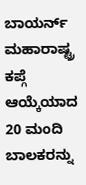ಬಾಯರ್ನ್ ಮಹಾರಾಷ್ಟ್ರ ಕಪ್ಗೆ ಆಯ್ಕೆಯಾದ 20 ಮಂದಿ ಬಾಲಕರನ್ನು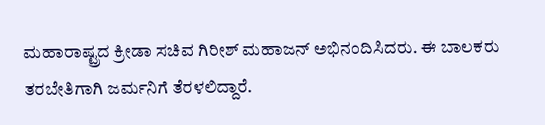ಮಹಾರಾಷ್ಟ್ರದ ಕ್ರೀಡಾ ಸಚಿವ ಗಿರೀಶ್ ಮಹಾಜನ್ ಅಭಿನಂದಿಸಿದರು. ಈ ಬಾಲಕರು ತರಬೇತಿಗಾಗಿ ಜರ್ಮನಿಗೆ ತೆರಳಲಿದ್ದಾರೆ.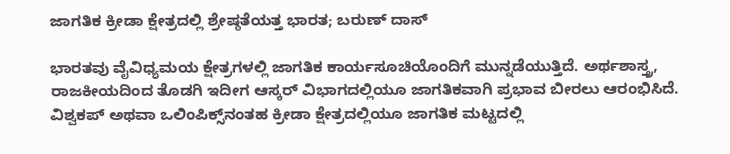ಜಾಗತಿಕ ಕ್ರೀಡಾ ಕ್ಷೇತ್ರದಲ್ಲಿ ಶ್ರೇಷ್ಠತೆಯತ್ತ ಭಾರತ; ಬರುಣ್ ದಾಸ್

ಭಾರತವು ವೈವಿಧ್ಯಮಯ ಕ್ಷೇತ್ರಗಳಲ್ಲಿ ಜಾಗತಿಕ ಕಾರ್ಯಸೂಚಿಯೊಂದಿಗೆ ಮುನ್ನಡೆಯುತ್ತಿದೆ. ಅರ್ಥಶಾಸ್ತ್ರ, ರಾಜಕೀಯದಿಂದ ತೊಡಗಿ ಇದೀಗ ಆಸ್ಕರ್ ವಿಭಾಗದಲ್ಲಿಯೂ ಜಾಗತಿಕವಾಗಿ ಪ್ರಭಾವ ಬೀರಲು ಆರಂಭಿಸಿದೆ. ವಿಶ್ವಕಪ್ ಅಥವಾ ಒಲಿಂಪಿಕ್ಸ್‌ನಂತಹ ಕ್ರೀಡಾ ಕ್ಷೇತ್ರದಲ್ಲಿಯೂ ಜಾಗತಿಕ ಮಟ್ಟದಲ್ಲಿ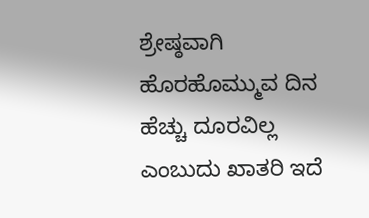ಶ್ರೇಷ್ಠವಾಗಿ ಹೊರಹೊಮ್ಮುವ ದಿನ ಹೆಚ್ಚು ದೂರವಿಲ್ಲ ಎಂಬುದು ಖಾತರಿ ಇದೆ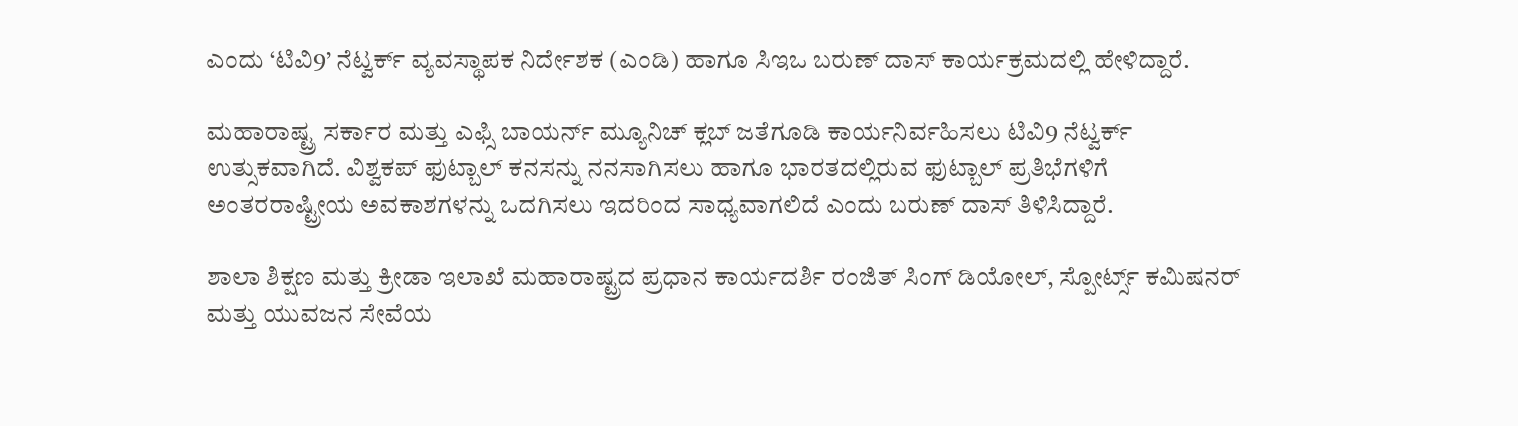ಎಂದು ‘ಟಿವಿ9’ ನೆಟ್ವರ್ಕ್ ವ್ಯವಸ್ಥಾಪಕ ನಿರ್ದೇಶಕ (ಎಂಡಿ) ಹಾಗೂ ಸಿಇಒ ಬರುಣ್ ದಾಸ್ ಕಾರ್ಯಕ್ರಮದಲ್ಲಿ ಹೇಳಿದ್ದಾರೆ.

ಮಹಾರಾಷ್ಟ್ರ ಸರ್ಕಾರ ಮತ್ತು ಎಫ್ಸಿ ಬಾಯರ್ನ್ ಮ್ಯೂನಿಚ್ ಕ್ಲಬ್ ಜತೆಗೂಡಿ ಕಾರ್ಯನಿರ್ವಹಿಸಲು ಟಿವಿ9 ನೆಟ್ವರ್ಕ್ ಉತ್ಸುಕವಾಗಿದೆ. ವಿಶ್ವಕಪ್ ಫುಟ್ಬಾಲ್ ಕನಸನ್ನು ನನಸಾಗಿಸಲು ಹಾಗೂ ಭಾರತದಲ್ಲಿರುವ ಫುಟ್ಬಾಲ್ ಪ್ರತಿಭೆಗಳಿಗೆ ಅಂತರರಾಷ್ಟ್ರೀಯ ಅವಕಾಶಗಳನ್ನು ಒದಗಿಸಲು ಇದರಿಂದ ಸಾಧ್ಯವಾಗಲಿದೆ ಎಂದು ಬರುಣ್ ದಾಸ್ ತಿಳಿಸಿದ್ದಾರೆ.

ಶಾಲಾ ಶಿಕ್ಷಣ ಮತ್ತು ಕ್ರೀಡಾ ಇಲಾಖೆ ಮಹಾರಾಷ್ಟ್ರದ ಪ್ರಧಾನ ಕಾರ್ಯದರ್ಶಿ ರಂಜಿತ್ ಸಿಂಗ್ ಡಿಯೋಲ್, ಸ್ಪೋರ್ಟ್ಸ್ ಕಮಿಷನರ್ ಮತ್ತು ಯುವಜನ ಸೇವೆಯ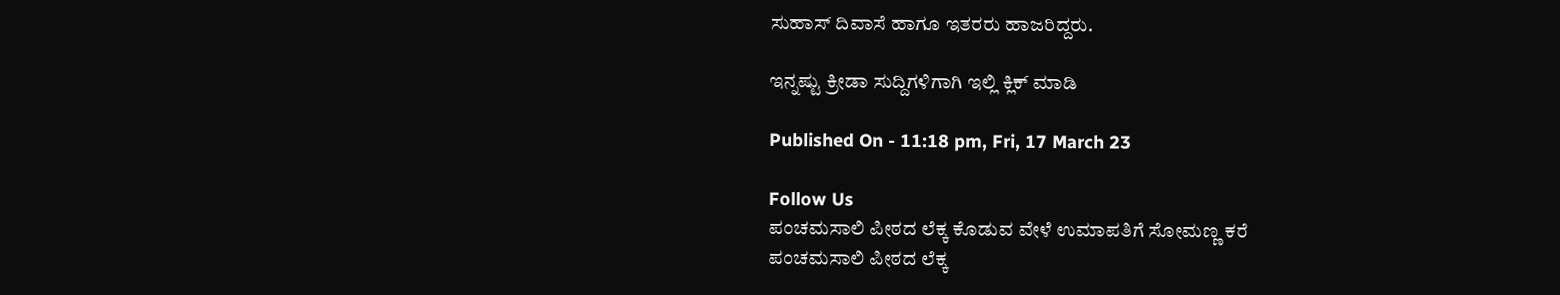ಸುಹಾಸ್ ದಿವಾಸೆ ಹಾಗೂ ಇತರರು ಹಾಜರಿದ್ದರು.

ಇನ್ನಷ್ಟು ಕ್ರೀಡಾ ಸುದ್ದಿಗಳಿಗಾಗಿ ಇಲ್ಲಿ ಕ್ಲಿಕ್ ಮಾಡಿ

Published On - 11:18 pm, Fri, 17 March 23

Follow Us
ಪಂಚಮಸಾಲಿ ಪೀಠದ ಲೆಕ್ಕ ಕೊಡುವ ವೇಳೆ ಉಮಾಪತಿಗೆ ಸೋಮಣ್ಣ ಕರೆ
ಪಂಚಮಸಾಲಿ ಪೀಠದ ಲೆಕ್ಕ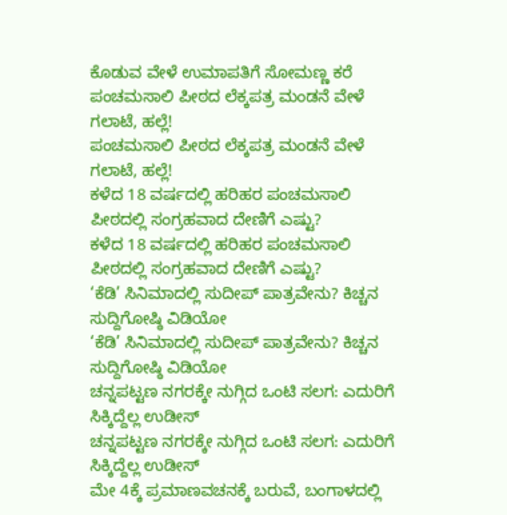ಕೊಡುವ ವೇಳೆ ಉಮಾಪತಿಗೆ ಸೋಮಣ್ಣ ಕರೆ
ಪಂಚಮಸಾಲಿ ಪೀಠದ ಲೆಕ್ಕಪತ್ರ ಮಂಡನೆ ವೇಳೆ ಗಲಾಟೆ, ಹಲ್ಲೆ!
ಪಂಚಮಸಾಲಿ ಪೀಠದ ಲೆಕ್ಕಪತ್ರ ಮಂಡನೆ ವೇಳೆ ಗಲಾಟೆ, ಹಲ್ಲೆ!
ಕಳೆದ 18 ವರ್ಷದಲ್ಲಿ ಹರಿಹರ ಪಂಚಮಸಾಲಿ ಪೀಠದಲ್ಲಿ ಸಂಗ್ರಹವಾದ ದೇಣಿಗೆ ಎಷ್ಟು?
ಕಳೆದ 18 ವರ್ಷದಲ್ಲಿ ಹರಿಹರ ಪಂಚಮಸಾಲಿ ಪೀಠದಲ್ಲಿ ಸಂಗ್ರಹವಾದ ದೇಣಿಗೆ ಎಷ್ಟು?
‘ಕೆಡಿ’ ಸಿನಿಮಾದಲ್ಲಿ ಸುದೀಪ್ ಪಾತ್ರವೇನು? ಕಿಚ್ಚನ ಸುದ್ದಿಗೋಷ್ಠಿ ವಿಡಿಯೋ
‘ಕೆಡಿ’ ಸಿನಿಮಾದಲ್ಲಿ ಸುದೀಪ್ ಪಾತ್ರವೇನು? ಕಿಚ್ಚನ ಸುದ್ದಿಗೋಷ್ಠಿ ವಿಡಿಯೋ
ಚನ್ನಪಟ್ಟಣ ನಗರಕ್ಕೇ ನುಗ್ಗಿದ ಒಂಟಿ ಸಲಗ: ಎದುರಿಗೆ ಸಿಕ್ಕಿದ್ದೆಲ್ಲ ಉಡೀಸ್
ಚನ್ನಪಟ್ಟಣ ನಗರಕ್ಕೇ ನುಗ್ಗಿದ ಒಂಟಿ ಸಲಗ: ಎದುರಿಗೆ ಸಿಕ್ಕಿದ್ದೆಲ್ಲ ಉಡೀಸ್
ಮೇ 4ಕ್ಕೆ ಪ್ರಮಾಣವಚನಕ್ಕೆ ಬರುವೆ, ಬಂಗಾಳದಲ್ಲಿ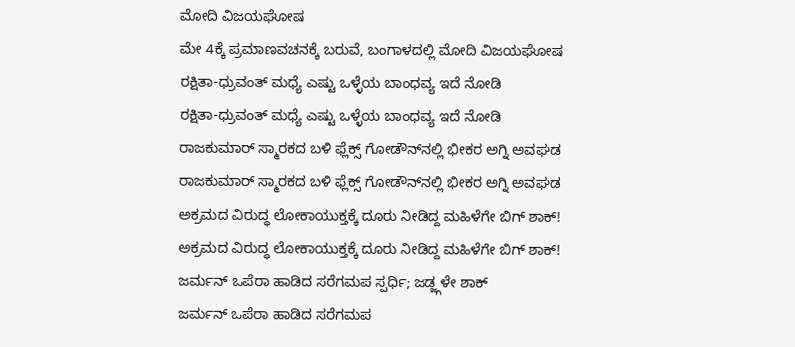ಮೋದಿ ವಿಜಯಘೋಷ
ಮೇ 4ಕ್ಕೆ ಪ್ರಮಾಣವಚನಕ್ಕೆ ಬರುವೆ, ಬಂಗಾಳದಲ್ಲಿ ಮೋದಿ ವಿಜಯಘೋಷ
ರಕ್ಷಿತಾ-ಧ್ರುವಂತ್ ಮಧ್ಯೆ ಎಷ್ಟು ಒಳ್ಳೆಯ ಬಾಂಧವ್ಯ ಇದೆ ನೋಡಿ
ರಕ್ಷಿತಾ-ಧ್ರುವಂತ್ ಮಧ್ಯೆ ಎಷ್ಟು ಒಳ್ಳೆಯ ಬಾಂಧವ್ಯ ಇದೆ ನೋಡಿ
ರಾಜಕುಮಾರ್ ಸ್ಮಾರಕದ ಬಳಿ ಫ್ಲೆಕ್ಸ್ ಗೋಡೌನ್‌ನಲ್ಲಿ ಭೀಕರ ಅಗ್ನಿ ಅವಘಡ
ರಾಜಕುಮಾರ್ ಸ್ಮಾರಕದ ಬಳಿ ಫ್ಲೆಕ್ಸ್ ಗೋಡೌನ್‌ನಲ್ಲಿ ಭೀಕರ ಅಗ್ನಿ ಅವಘಡ
ಅಕ್ರಮದ ವಿರುದ್ಧ ಲೋಕಾಯುಕ್ತಕ್ಕೆ ದೂರು ನೀಡಿದ್ದ ಮಹಿಳೆಗೇ ಬಿಗ್ ಶಾಕ್!
ಅಕ್ರಮದ ವಿರುದ್ಧ ಲೋಕಾಯುಕ್ತಕ್ಕೆ ದೂರು ನೀಡಿದ್ದ ಮಹಿಳೆಗೇ ಬಿಗ್ ಶಾಕ್!
ಜರ್ಮನ್ ಒಪೆರಾ ಹಾಡಿದ ಸರೆಗಮಪ ಸ್ಪರ್ಧಿ; ಜಡ್ಜ್ಗಳೇ ಶಾಕ್
ಜರ್ಮನ್ ಒಪೆರಾ ಹಾಡಿದ ಸರೆಗಮಪ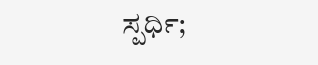ಸ್ಪರ್ಧಿ;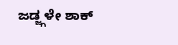ಜಡ್ಜ್ಗಳೇ ಶಾಕ್